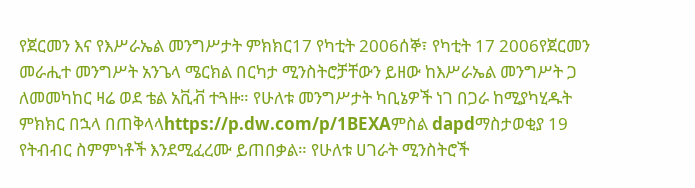የጀርመን እና የእሥራኤል መንግሥታት ምክክር17 የካቲት 2006ሰኞ፣ የካቲት 17 2006የጀርመን መራሒተ መንግሥት አንጌላ ሜርክል በርካታ ሚንስትሮቻቸውን ይዘው ከእሥራኤል መንግሥት ጋ ለመመካከር ዛሬ ወደ ቴል አቪቭ ተጓዙ። የሁለቱ መንግሥታት ካቢኔዎች ነገ በጋራ ከሚያካሂዱት ምክክር በኋላ በጠቅላላhttps://p.dw.com/p/1BEXAምስል dapdማስታወቂያ 19 የትብብር ስምምነቶች እንደሚፈረሙ ይጠበቃል። የሁለቱ ሀገራት ሚንስትሮች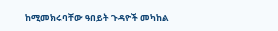ከሚመክሩባቸው ዓበይት ጉዳዮች መካከል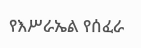የእሥራኤል የሰፈራ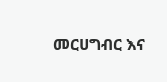መርሀግብር እና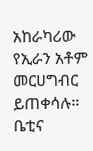አከራካሪው የኢራን አቶም መርሀግብር ይጠቀሳሉ። ቤቲና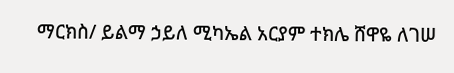ማርክስ/ ይልማ ኃይለ ሚካኤል አርያም ተክሌ ሸዋዬ ለገሠ